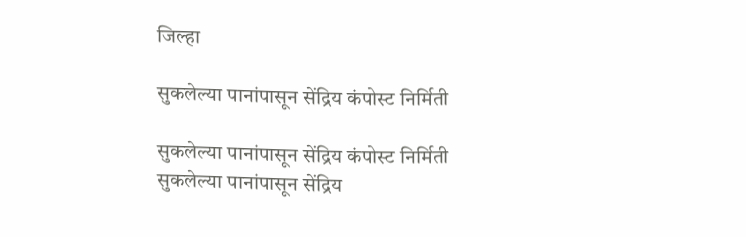जिल्हा

सुकलेल्या पानांपासून सेंद्रिय कंपोस्ट निर्मिती

सुकलेल्या पानांपासून सेंद्रिय कंपोस्ट निर्मिती
सुकलेल्या पानांपासून सेंद्रिय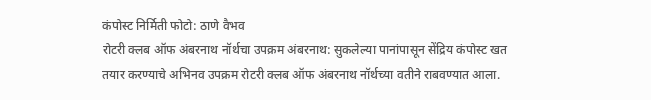कंपोस्ट निर्मिती फोटो: ठाणे वैभव
रोटरी क्लब ऑफ अंबरनाथ नॉर्थचा उपक्रम अंबरनाथ: सुकलेल्या पानांपासून सेंद्रिय कंपोस्ट खत तयार करण्याचे अभिनव उपक्रम रोटरी क्लब ऑफ अंबरनाथ नॉर्थच्या वतीने राबवण्यात आला.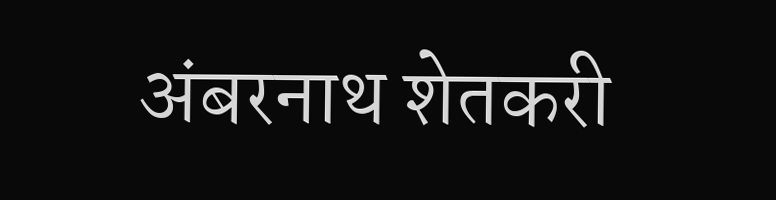अंबरनाथ शेतकरी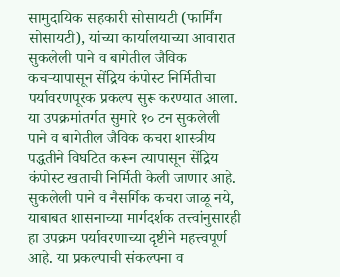सामुदायिक सहकारी सोसायटी (फार्मिंग सोसायटी), यांच्या कार्यालयाच्या आवारात सुकलेली पाने व बागेतील जैविक कचऱ्यापासून सेंद्रिय कंपोस्ट निर्मितीचा पर्यावरणपूरक प्रकल्प सुरू करण्यात आला. या उपक्रमांतर्गत सुमारे १० टन सुकलेली पाने व बागेतील जैविक कचरा शास्त्रीय पद्धतीने विघटित करून त्यापासून सेंद्रिय कंपोस्ट खताची निर्मिती केली जाणार आहे. सुकलेली पाने व नैसर्गिक कचरा जाळू नये, याबाबत शासनाच्या मार्गदर्शक तत्त्वांनुसारही हा उपक्रम पर्यावरणाच्या दृष्टीने महत्त्वपूर्ण आहे. या प्रकल्पाची संकल्पना व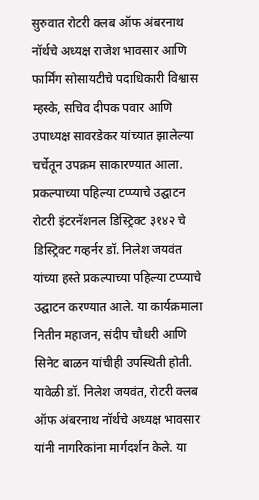सुरुवात रोटरी क्लब ऑफ अंबरनाथ नॉर्थचे अध्यक्ष राजेश भावसार आणि फार्मिंग सोसायटीचे पदाधिकारी विश्वास म्हस्के, सचिव दीपक पवार आणि उपाध्यक्ष सावरडेकर यांच्यात झालेल्या चर्चेतून उपक्रम साकारण्यात आला. प्रकल्पाच्या पहिल्या टप्प्याचे उद्घाटन रोटरी इंटरनॅशनल डिस्ट्रिक्ट ३१४२ चे डिस्ट्रिक्ट गव्हर्नर डॉ. निलेश जयवंत यांच्या हस्ते प्रकल्पाच्या पहिल्या टप्प्याचे उद्घाटन करण्यात आले. या कार्यक्रमाला नितीन महाजन, संदीप चौधरी आणि सिनेट बाळन यांचीही उपस्थिती होती. यावेळी डॉ. निलेश जयवंत, रोटरी क्लब ऑफ अंबरनाथ नॉर्थचे अध्यक्ष भावसार यांनी नागरिकांना मार्गदर्शन केले. या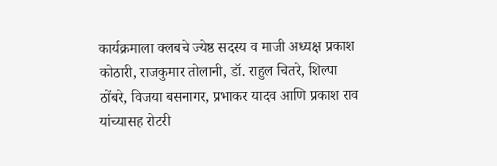कार्यक्रमाला क्लबचे ज्येष्ठ सदस्य व माजी अध्यक्ष प्रकाश कोठारी, राजकुमार तोलानी, डॉ. राहुल चितरे, शिल्पा ठोंबरे, विजया बसनागर, प्रभाकर यादव आणि प्रकाश राव यांच्यासह रोटरी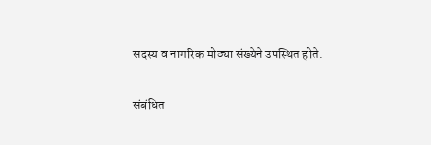सदस्य व नागरिक मोठ्या संख्येने उपस्थित होते.

संबंधित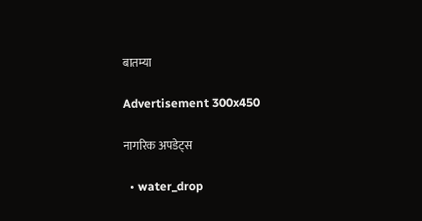बातम्या

Advertisement 300x450

नागरिक अपडेट्स

  • water_drop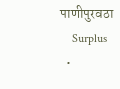पाणीपुरवठा
    Surplus
  •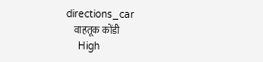directions_car
    वाहतूक कोंडी
    High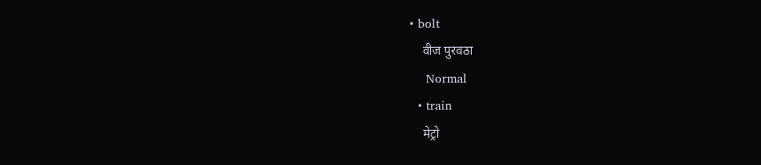• bolt
    वीज पुरवठा
    Normal
  • train
    मेट्रो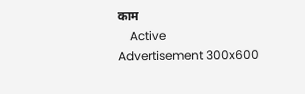काम
    Active
Advertisement 300x600